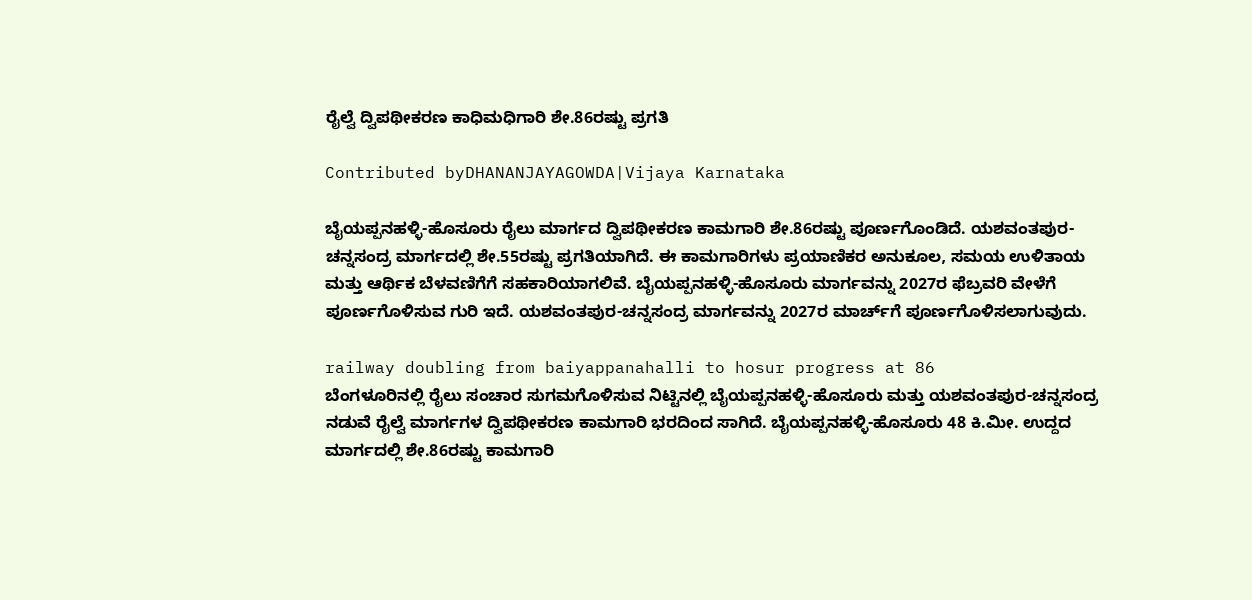ರೈಲ್ವೆ ದ್ವಿಪಥೀಕರಣ ಕಾಧಿಮಧಿಗಾರಿ ಶೇ.86ರಷ್ಟು ಪ್ರಗತಿ

Contributed byDHANANJAYAGOWDA|Vijaya Karnataka

ಬೈಯಪ್ಪನಹಳ್ಳಿ-ಹೊಸೂರು ರೈಲು ಮಾರ್ಗದ ದ್ವಿಪಥೀಕರಣ ಕಾಮಗಾರಿ ಶೇ.86ರಷ್ಟು ಪೂರ್ಣಗೊಂಡಿದೆ. ಯಶವಂತಪುರ-ಚನ್ನಸಂದ್ರ ಮಾರ್ಗದಲ್ಲಿ ಶೇ.55ರಷ್ಟು ಪ್ರಗತಿಯಾಗಿದೆ. ಈ ಕಾಮಗಾರಿಗಳು ಪ್ರಯಾಣಿಕರ ಅನುಕೂಲ, ಸಮಯ ಉಳಿತಾಯ ಮತ್ತು ಆರ್ಥಿಕ ಬೆಳವಣಿಗೆಗೆ ಸಹಕಾರಿಯಾಗಲಿವೆ. ಬೈಯಪ್ಪನಹಳ್ಳಿ-ಹೊಸೂರು ಮಾರ್ಗವನ್ನು 2027ರ ಫೆಬ್ರವರಿ ವೇಳೆಗೆ ಪೂರ್ಣಗೊಳಿಸುವ ಗುರಿ ಇದೆ. ಯಶವಂತಪುರ-ಚನ್ನಸಂದ್ರ ಮಾರ್ಗವನ್ನು 2027ರ ಮಾರ್ಚ್‌ಗೆ ಪೂರ್ಣಗೊಳಿಸಲಾಗುವುದು.

railway doubling from baiyappanahalli to hosur progress at 86
ಬೆಂಗಳೂರಿನಲ್ಲಿ ರೈಲು ಸಂಚಾರ ಸುಗಮಗೊಳಿಸುವ ನಿಟ್ಟಿನಲ್ಲಿ ಬೈಯಪ್ಪನಹಳ್ಳಿ-ಹೊಸೂರು ಮತ್ತು ಯಶವಂತಪುರ-ಚನ್ನಸಂದ್ರ ನಡುವೆ ರೈಲ್ವೆ ಮಾರ್ಗಗಳ ದ್ವಿಪಥೀಕರಣ ಕಾಮಗಾರಿ ಭರದಿಂದ ಸಾಗಿದೆ. ಬೈಯಪ್ಪನಹಳ್ಳಿ-ಹೊಸೂರು 48 ಕಿ.ಮೀ. ಉದ್ದದ ಮಾರ್ಗದಲ್ಲಿ ಶೇ.86ರಷ್ಟು ಕಾಮಗಾರಿ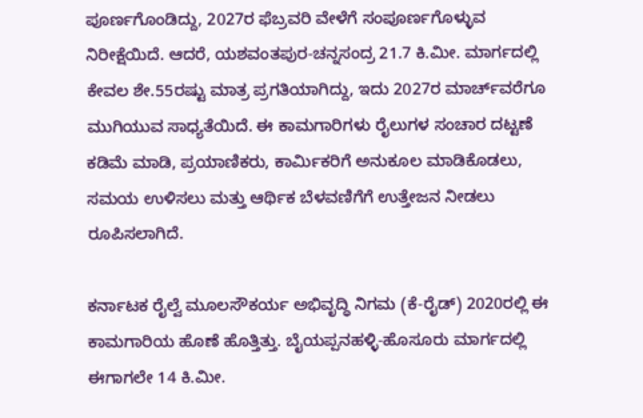ಪೂರ್ಣಗೊಂಡಿದ್ದು, 2027ರ ಫೆಬ್ರವರಿ ವೇಳೆಗೆ ಸಂಪೂರ್ಣಗೊಳ್ಳುವ ನಿರೀಕ್ಷೆಯಿದೆ. ಆದರೆ, ಯಶವಂತಪುರ-ಚನ್ನಸಂದ್ರ 21.7 ಕಿ.ಮೀ. ಮಾರ್ಗದಲ್ಲಿ ಕೇವಲ ಶೇ.55ರಷ್ಟು ಮಾತ್ರ ಪ್ರಗತಿಯಾಗಿದ್ದು, ಇದು 2027ರ ಮಾರ್ಚ್‌ವರೆಗೂ ಮುಗಿಯುವ ಸಾಧ್ಯತೆಯಿದೆ. ಈ ಕಾಮಗಾರಿಗಳು ರೈಲುಗಳ ಸಂಚಾರ ದಟ್ಟಣೆ ಕಡಿಮೆ ಮಾಡಿ, ಪ್ರಯಾಣಿಕರು, ಕಾರ್ಮಿಕರಿಗೆ ಅನುಕೂಲ ಮಾಡಿಕೊಡಲು, ಸಮಯ ಉಳಿಸಲು ಮತ್ತು ಆರ್ಥಿಕ ಬೆಳವಣಿಗೆಗೆ ಉತ್ತೇಜನ ನೀಡಲು ರೂಪಿಸಲಾಗಿದೆ.

ಕರ್ನಾಟಕ ರೈಲ್ವೆ ಮೂಲಸೌಕರ್ಯ ಅಭಿವೃದ್ಧಿ ನಿಗಮ (ಕೆ-ರೈಡ್‌) 2020ರಲ್ಲಿ ಈ ಕಾಮಗಾರಿಯ ಹೊಣೆ ಹೊತ್ತಿತ್ತು. ಬೈಯಪ್ಪನಹಳ್ಳಿ-ಹೊಸೂರು ಮಾರ್ಗದಲ್ಲಿ ಈಗಾಗಲೇ 14 ಕಿ.ಮೀ.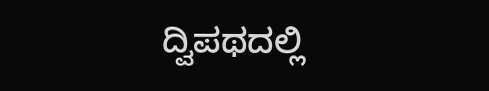ದ್ವಿಪಥದಲ್ಲಿ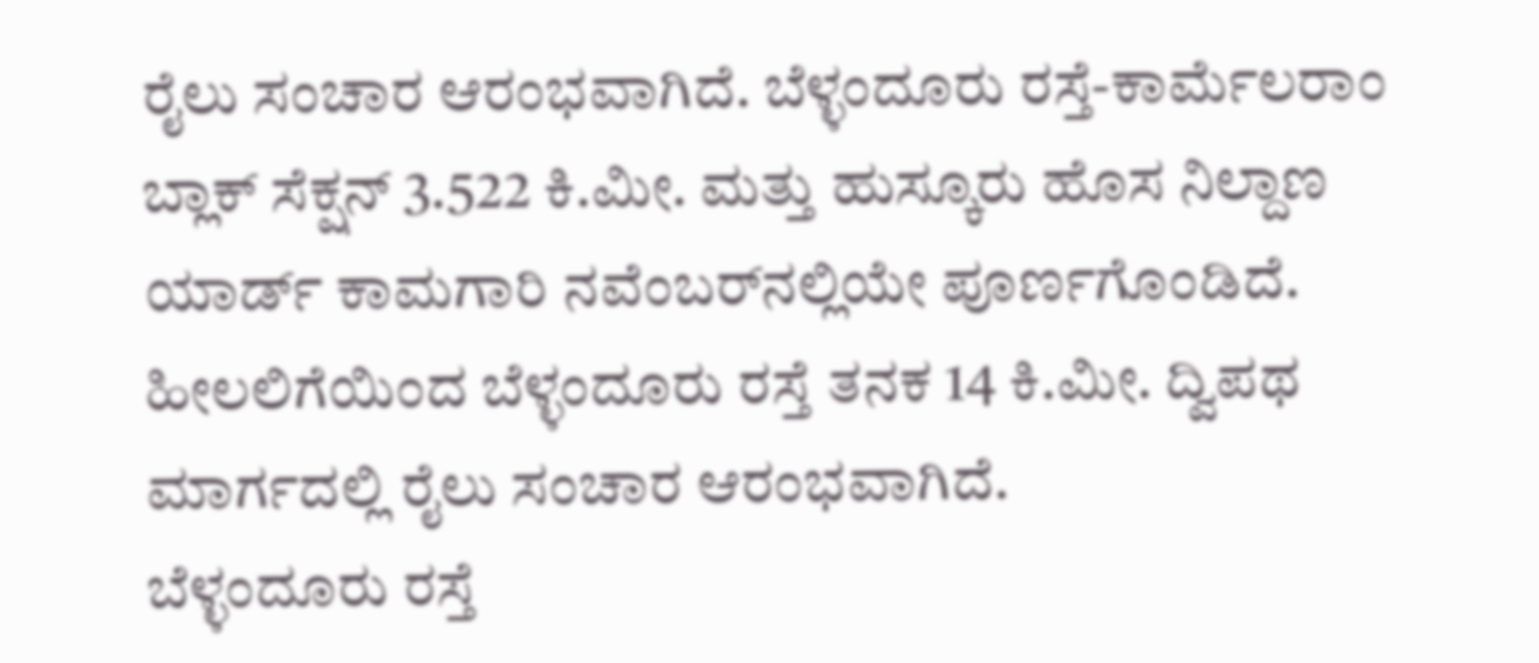ರೈಲು ಸಂಚಾರ ಆರಂಭವಾಗಿದೆ. ಬೆಳ್ಳಂದೂರು ರಸ್ತೆ-ಕಾರ್ಮೆಲರಾಂ ಬ್ಲಾಕ್ ಸೆಕ್ಷನ್ 3.522 ಕಿ.ಮೀ. ಮತ್ತು ಹುಸ್ಕೂರು ಹೊಸ ನಿಲ್ದಾಣ ಯಾರ್ಡ್‌ ಕಾಮಗಾರಿ ನವೆಂಬರ್‌ನಲ್ಲಿಯೇ ಪೂರ್ಣಗೊಂಡಿದೆ. ಹೀಲಲಿಗೆಯಿಂದ ಬೆಳ್ಳಂದೂರು ರಸ್ತೆ ತನಕ 14 ಕಿ.ಮೀ. ದ್ವಿಪಥ ಮಾರ್ಗದಲ್ಲಿ ರೈಲು ಸಂಚಾರ ಆರಂಭವಾಗಿದೆ.
ಬೆಳ್ಳಂದೂರು ರಸ್ತೆ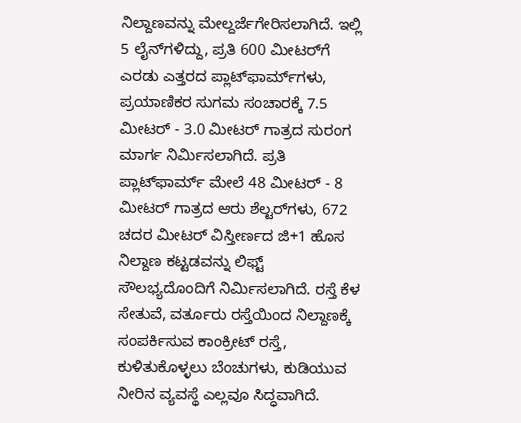ನಿಲ್ದಾಣವನ್ನು ಮೇಲ್ದರ್ಜೆಗೇರಿಸಲಾಗಿದೆ. ಇಲ್ಲಿ 5 ಲೈನ್‌ಗಳಿದ್ದು, ಪ್ರತಿ 600 ಮೀಟರ್‌ಗೆ ಎರಡು ಎತ್ತರದ ಪ್ಲಾಟ್‌ಫಾರ್ಮ್‌ಗಳು, ಪ್ರಯಾಣಿಕರ ಸುಗಮ ಸಂಚಾರಕ್ಕೆ 7.5 ಮೀಟರ್ - 3.0 ಮೀಟರ್ ಗಾತ್ರದ ಸುರಂಗ ಮಾರ್ಗ ನಿರ್ಮಿಸಲಾಗಿದೆ. ಪ್ರತಿ ಪ್ಲಾಟ್‌ಫಾರ್ಮ್‌ ಮೇಲೆ 48 ಮೀಟರ್ - 8 ಮೀಟರ್ ಗಾತ್ರದ ಆರು ಶೆಲ್ಟರ್‌ಗಳು, 672 ಚದರ ಮೀಟರ್ ವಿಸ್ತೀರ್ಣದ ಜಿ+1 ಹೊಸ ನಿಲ್ದಾಣ ಕಟ್ಟಡವನ್ನು ಲಿಫ್ಟ್ ಸೌಲಭ್ಯದೊಂದಿಗೆ ನಿರ್ಮಿಸಲಾಗಿದೆ. ರಸ್ತೆ ಕೆಳ ಸೇತುವೆ, ವರ್ತೂರು ರಸ್ತೆಯಿಂದ ನಿಲ್ದಾಣಕ್ಕೆ ಸಂಪರ್ಕಿಸುವ ಕಾಂಕ್ರೀಟ್ ರಸ್ತೆ, ಕುಳಿತುಕೊಳ್ಳಲು ಬೆಂಚುಗಳು, ಕುಡಿಯುವ ನೀರಿನ ವ್ಯವಸ್ಥೆ ಎಲ್ಲವೂ ಸಿದ್ಧವಾಗಿದೆ.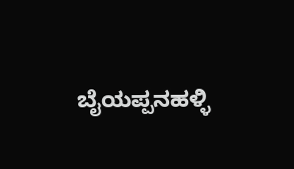ಬೈಯಪ್ಪನಹಳ್ಳಿ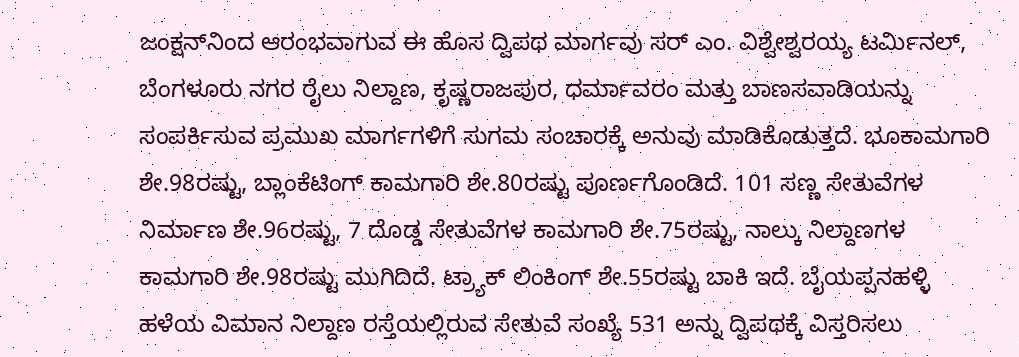ಜಂಕ್ಷನ್‌ನಿಂದ ಆರಂಭವಾಗುವ ಈ ಹೊಸ ದ್ವಿಪಥ ಮಾರ್ಗವು ಸರ್ ಎಂ. ವಿಶ್ವೇಶ್ವರಯ್ಯ ಟರ್ಮಿನಲ್, ಬೆಂಗಳೂರು ನಗರ ರೈಲು ನಿಲ್ದಾಣ, ಕೃಷ್ಣರಾಜಪುರ, ಧರ್ಮಾವರಂ ಮತ್ತು ಬಾಣಸವಾಡಿಯನ್ನು ಸಂಪರ್ಕಿಸುವ ಪ್ರಮುಖ ಮಾರ್ಗಗಳಿಗೆ ಸುಗಮ ಸಂಚಾರಕ್ಕೆ ಅನುವು ಮಾಡಿಕೊಡುತ್ತದೆ. ಭೂಕಾಮಗಾರಿ ಶೇ.98ರಷ್ಟು, ಬ್ಲಾಂಕೆಟಿಂಗ್‌ ಕಾಮಗಾರಿ ಶೇ.80ರಷ್ಟು ಪೂರ್ಣಗೊಂಡಿದೆ. 101 ಸಣ್ಣ ಸೇತುವೆಗಳ ನಿರ್ಮಾಣ ಶೇ.96ರಷ್ಟು, 7 ದೊಡ್ಡ ಸೇತುವೆಗಳ ಕಾಮಗಾರಿ ಶೇ.75ರಷ್ಟು, ನಾಲ್ಕು ನಿಲ್ದಾಣಗಳ ಕಾಮಗಾರಿ ಶೇ.98ರಷ್ಟು ಮುಗಿದಿದೆ. ಟ್ರ್ಯಾಕ್ ಲಿಂಕಿಂಗ್‌ ಶೇ.55ರಷ್ಟು ಬಾಕಿ ಇದೆ. ಬೈಯಪ್ಪನಹಳ್ಳಿ ಹಳೆಯ ವಿಮಾನ ನಿಲ್ದಾಣ ರಸ್ತೆಯಲ್ಲಿರುವ ಸೇತುವೆ ಸಂಖ್ಯೆ 531 ಅನ್ನು ದ್ವಿಪಥಕ್ಕೆ ವಿಸ್ತರಿಸಲು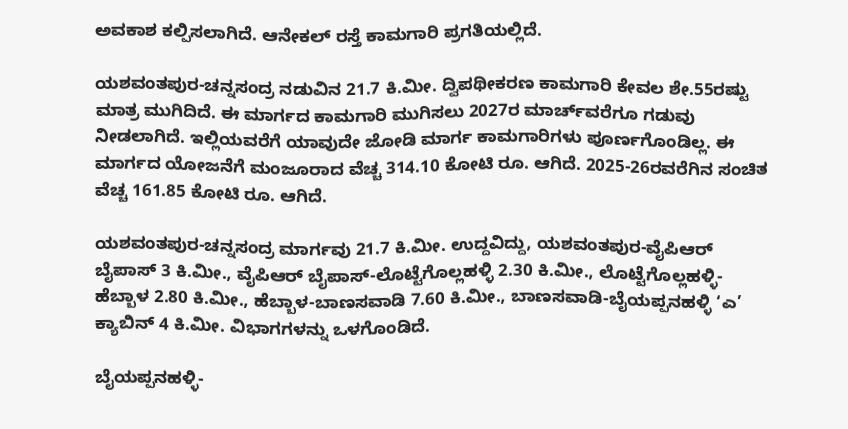ಅವಕಾಶ ಕಲ್ಪಿಸಲಾಗಿದೆ. ಆನೇಕಲ್‌ ರಸ್ತೆ ಕಾಮಗಾರಿ ಪ್ರಗತಿಯಲ್ಲಿದೆ.

ಯಶವಂತಪುರ-ಚನ್ನಸಂದ್ರ ನಡುವಿನ 21.7 ಕಿ.ಮೀ. ದ್ವಿಪಥೀಕರಣ ಕಾಮಗಾರಿ ಕೇವಲ ಶೇ.55ರಷ್ಟು ಮಾತ್ರ ಮುಗಿದಿದೆ. ಈ ಮಾರ್ಗದ ಕಾಮಗಾರಿ ಮುಗಿಸಲು 2027ರ ಮಾರ್ಚ್‌ವರೆಗೂ ಗಡುವು ನೀಡಲಾಗಿದೆ. ಇಲ್ಲಿಯವರೆಗೆ ಯಾವುದೇ ಜೋಡಿ ಮಾರ್ಗ ಕಾಮಗಾರಿಗಳು ಪೂರ್ಣಗೊಂಡಿಲ್ಲ. ಈ ಮಾರ್ಗದ ಯೋಜನೆಗೆ ಮಂಜೂರಾದ ವೆಚ್ಚ 314.10 ಕೋಟಿ ರೂ. ಆಗಿದೆ. 2025-26ರವರೆಗಿನ ಸಂಚಿತ ವೆಚ್ಚ 161.85 ಕೋಟಿ ರೂ. ಆಗಿದೆ.

ಯಶವಂತಪುರ-ಚನ್ನಸಂದ್ರ ಮಾರ್ಗವು 21.7 ಕಿ.ಮೀ. ಉದ್ದವಿದ್ದು, ಯಶವಂತಪುರ-ವೈಪಿಆರ್ ಬೈಪಾಸ್ 3 ಕಿ.ಮೀ., ವೈಪಿಆರ್ ಬೈಪಾಸ್-ಲೊಟ್ಟೆಗೊಲ್ಲಹಳ್ಳಿ 2.30 ಕಿ.ಮೀ., ಲೊಟ್ಟೆಗೊಲ್ಲಹಳ್ಳಿ-ಹೆಬ್ಬಾಳ 2.80 ಕಿ.ಮೀ., ಹೆಬ್ಬಾಳ-ಬಾಣಸವಾಡಿ 7.60 ಕಿ.ಮೀ., ಬಾಣಸವಾಡಿ-ಬೈಯಪ್ಪನಹಳ್ಳಿ ‘ಎ’ ಕ್ಯಾಬಿನ್ 4 ಕಿ.ಮೀ. ವಿಭಾಗಗಳನ್ನು ಒಳಗೊಂಡಿದೆ.

ಬೈಯಪ್ಪನಹಳ್ಳಿ-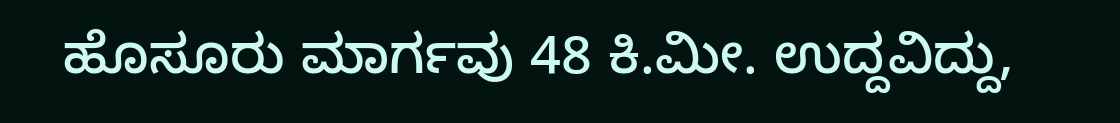ಹೊಸೂರು ಮಾರ್ಗವು 48 ಕಿ.ಮೀ. ಉದ್ದವಿದ್ದು,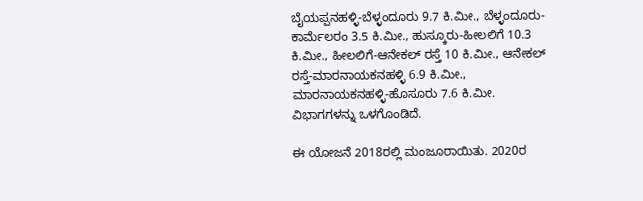ಬೈಯಪ್ಪನಹಳ್ಳಿ-ಬೆಳ್ಳಂದೂರು 9.7 ಕಿ.ಮೀ., ಬೆಳ್ಳಂದೂರು-ಕಾರ್ಮೆಲರಂ 3.5 ಕಿ.ಮೀ., ಹುಸ್ಕೂರು-ಹೀಲಲಿಗೆ 10.3 ಕಿ.ಮೀ., ಹೀಲಲಿಗೆ-ಆನೇಕಲ್‌ ರಸ್ತೆ 10 ಕಿ.ಮೀ., ಆನೇಕಲ್‌ ರಸ್ತೆ-ಮಾರನಾಯಕನಹಳ್ಳಿ 6.9 ಕಿ.ಮೀ., ಮಾರನಾಯಕನಹಳ್ಳಿ-ಹೊಸೂರು 7.6 ಕಿ.ಮೀ. ವಿಭಾಗಗಳನ್ನು ಒಳಗೊಂಡಿದೆ.

ಈ ಯೋಜನೆ 2018ರಲ್ಲಿ ಮಂಜೂರಾಯಿತು. 2020ರ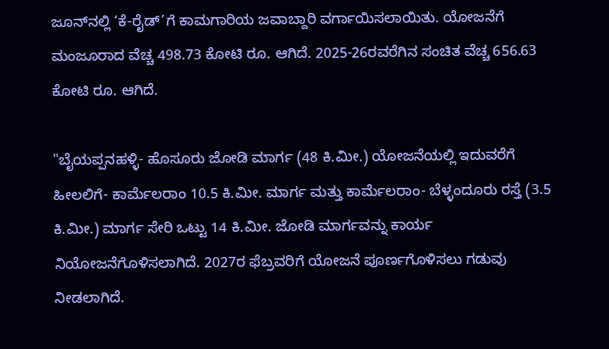ಜೂನ್‌ನಲ್ಲಿ ‘ಕೆ-ರೈಡ್‌’ಗೆ ಕಾಮಗಾರಿಯ ಜವಾಬ್ದಾರಿ ವರ್ಗಾಯಿಸಲಾಯಿತು. ಯೋಜನೆಗೆ ಮಂಜೂರಾದ ವೆಚ್ಚ 498.73 ಕೋಟಿ ರೂ. ಆಗಿದೆ. 2025-26ರವರೆಗಿನ ಸಂಚಿತ ವೆಚ್ಚ 656.63 ಕೋಟಿ ರೂ. ಆಗಿದೆ.

"ಬೈಯಪ್ಪನಹಳ್ಳಿ- ಹೊಸೂರು ಜೋಡಿ ಮಾರ್ಗ (48 ಕಿ.ಮೀ.) ಯೋಜನೆಯಲ್ಲಿ ಇದುವರೆಗೆ ಹೀಲಲಿಗೆ- ಕಾರ್ಮೆಲರಾಂ 10.5 ಕಿ.ಮೀ. ಮಾರ್ಗ ಮತ್ತು ಕಾರ್ಮೆಲರಾಂ- ಬೆಳ್ಳಂದೂರು ರಸ್ತೆ (3.5 ಕಿ.ಮೀ.) ಮಾರ್ಗ ಸೇರಿ ಒಟ್ಟು 14 ಕಿ.ಮೀ. ಜೋಡಿ ಮಾರ್ಗವನ್ನು ಕಾರ್ಯ ನಿಯೋಜನೆಗೊಳಿಸಲಾಗಿದೆ. 2027ರ ಫೆಬ್ರವರಿಗೆ ಯೋಜನೆ ಪೂರ್ಣಗೊಳಿಸಲು ಗಡುವು ನೀಡಲಾಗಿದೆ.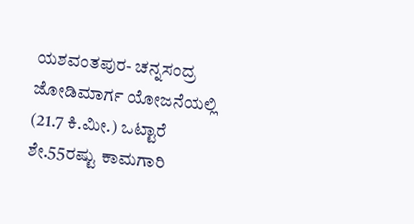ಯಶವಂತಪುರ- ಚನ್ನಸಂದ್ರ ಜೋಡಿಮಾರ್ಗ ಯೋಜನೆಯಲ್ಲಿ (21.7 ಕಿ.ಮೀ.) ಒಟ್ಟಾರೆ ಶೇ.55ರಷ್ಟು ಕಾಮಗಾರಿ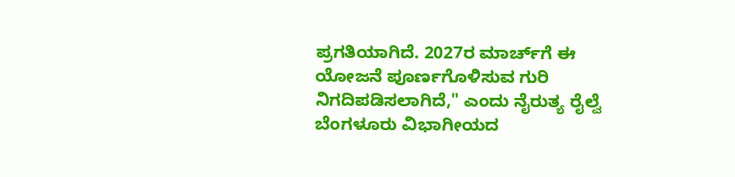ಪ್ರಗತಿಯಾಗಿದೆ. 2027ರ ಮಾರ್ಚ್‌ಗೆ ಈ ಯೋಜನೆ ಪೂರ್ಣಗೊಳಿಸುವ ಗುರಿ ನಿಗದಿಪಡಿಸಲಾಗಿದೆ," ಎಂದು ನೈರುತ್ಯ ರೈಲ್ವೆ ಬೆಂಗಳೂರು ವಿಭಾಗೀಯದ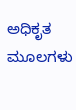ಅಧಿಕೃತ ಮೂಲಗಳು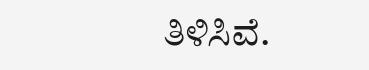ತಿಳಿಸಿವೆ.